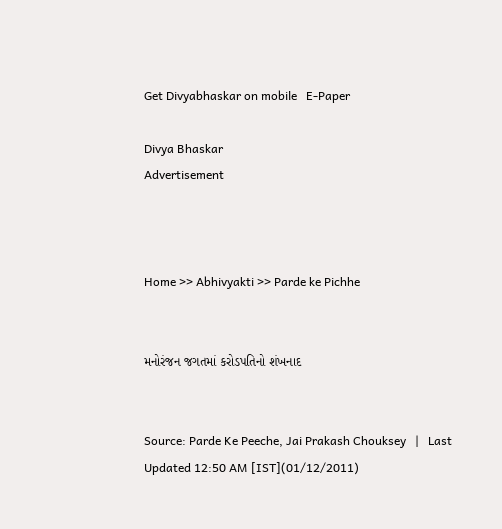Get Divyabhaskar on mobile   E-Paper

Divya Bhaskar
Advertisement



Home >> Abhivyakti >> Parde ke Pichhe


મનોરંજન જગતમાં કરોડપતિનો શંખનાદ


Source: Parde Ke Peeche, Jai Prakash Chouksey   |   Last Updated 12:50 AM [IST](01/12/2011)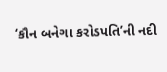‘કૌન બનેગા કરોડપતિ’ની નદી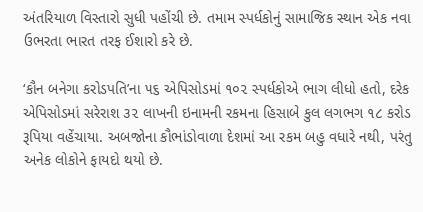અંતરિયાળ વિસ્તારો સુધી પહોંચી છે. તમામ સ્પર્ધકોનું સામાજિક સ્થાન એક નવા ઉભરતા ભારત તરફ ઈશારો કરે છે.

‘કૌન બનેગા કરોડપતિ’ના ૫૬ એપિસોડમાં ૧૦૨ સ્પર્ધકોએ ભાગ લીધો હતો, દરેક એપિસોડમાં સરેરાશ ૩૨ લાખની ઇનામની રકમના હિસાબે કુલ લગભગ ૧૮ કરોડ રૂપિયા વહેંચાયા. અબજોના કૌભાંડોવાળા દેશમાં આ રકમ બહુ વધારે નથી, પરંતુ અનેક લોકોને ફાયદો થયો છે.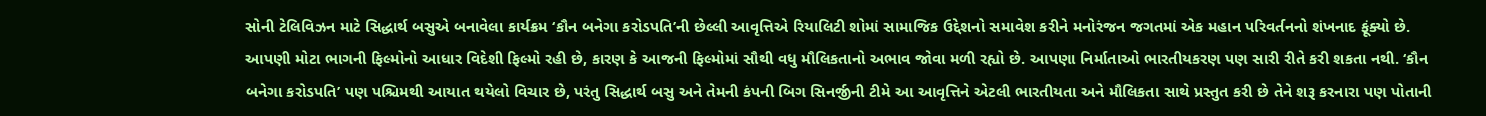સોની ટેલિવિઝન માટે સિદ્ધાર્થ બસુએ બનાવેલા કાર્યક્રમ ‘કૌન બનેગા કરોડપતિ’ની છેલ્લી આવૃત્તિએ રિયાલિટી શોમાં સામાજિક ઉદ્દેશનો સમાવેશ કરીને મનોરંજન જગતમાં એક મહાન પરિવર્તનનો શંખનાદ ફૂંક્યો છે. આપણી મોટા ભાગની ફિલ્મોનો આધાર વિદેશી ફિલ્મો રહી છે, કારણ કે આજની ફિલ્મોમાં સૌથી વધુ મૌલિકતાનો અભાવ જોવા મળી રહ્યો છે. આપણા નિર્માતાઓ ભારતીયકરણ પણ સારી રીતે કરી શકતા નથી. ‘કૌન બનેગા કરોડપતિ’ પણ પશ્ચિમથી આયાત થયેલો વિચાર છે, પરંતુ સિદ્ધાર્થ બસુ અને તેમની કંપની બિગ સિનર્જીની ટીમે આ આવૃત્તિને એટલી ભારતીયતા અને મૌલિકતા સાથે પ્રસ્તુત કરી છે તેને શરૂ કરનારા પણ પોતાની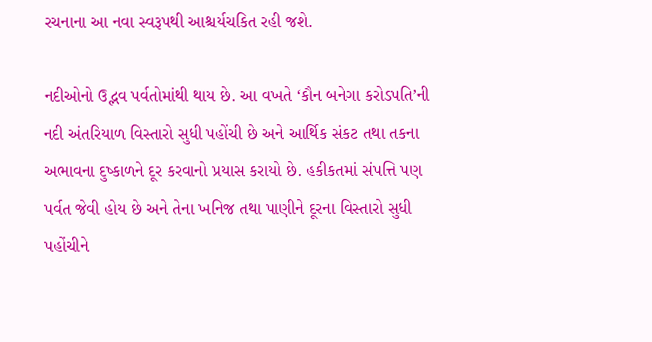રચનાના આ નવા સ્વરૂપથી આશ્ચર્યચકિત રહી જશે.

નદીઓનો ઉદ્ભવ પર્વતોમાંથી થાય છે. આ વખતે ‘કૌન બનેગા કરોડપતિ’ની નદી અંતરિયાળ વિસ્તારો સુધી પહોંચી છે અને આર્થિક સંકટ તથા તકના અભાવના દુષ્કાળને દૂર કરવાનો પ્રયાસ કરાયો છે. હકીકતમાં સંપત્તિ પણ પર્વત જેવી હોય છે અને તેના ખનિજ તથા પાણીને દૂરના વિસ્તારો સુધી પહોંચીને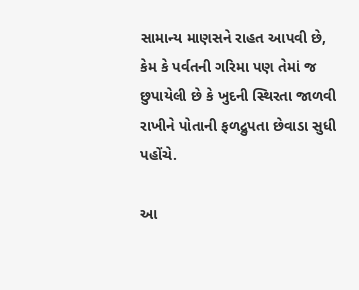સામાન્ય માણસને રાહત આપવી છે, કેમ કે પર્વતની ગરિમા પણ તેમાં જ છુપાયેલી છે કે ખુદની સ્થિરતા જાળવી રાખીને પોતાની ફળદ્રુપતા છેવાડા સુધી પહોંચે.

આ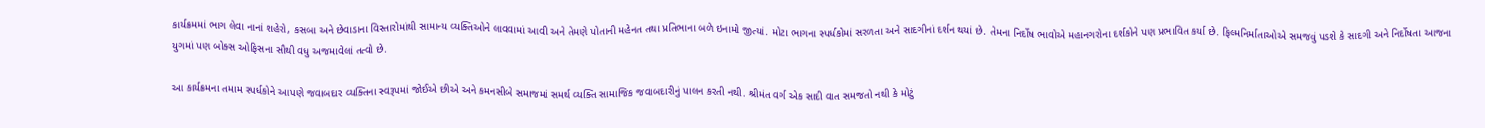કાર્યક્રમમાં ભાગ લેવા નાનાં શહેરો, કસબા અને છેવાડાના વિસ્તારોમાંથી સામાન્ય વ્યક્તિઓને લાવવામાં આવી અને તેમણે પોતાની મહેનત તથા પ્રતિભાના બળે ઇનામો જીત્યાં. મોટા ભાગના સ્પર્ધકોમાં સરળતા અને સાદગીનાં દર્શન થયાં છે. તેમના નિર્દોષ ભાવોએ મહાનગરોના દર્શકોને પણ પ્રભાવિત કર્યા છે. ફિલ્મનિર્માતાઓએ સમજવું પડશે કે સાદગી અને નિર્દોષતા આજના યુગમાં પણ બોક્સ ઓફિસના સૌથી વધુ અજમાવેલાં તત્વો છે.

આ કાર્યક્રમના તમામ સ્પર્ધકોને આપણે જવાબદાર વ્યક્તિના સ્વરૂપમાં જોઈએ છીએ અને કમનસીબે સમાજમાં સમર્થ વ્યક્તિ સામાજિક જવાબદારીનું પાલન કરતી નથી. શ્રીમંત વર્ગ એક સાદી વાત સમજતો નથી કે મોટું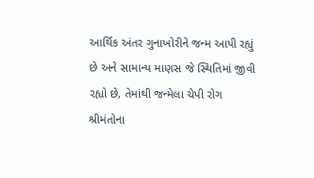આર્થિક અંતર ગુનાખોરીને જન્મ આપી રહ્યું છે અને સામાન્ય માણસ જે સ્થિતિમાં જીવી રહ્યો છે, તેમાંથી જન્મેલા ચેપી રોગ શ્રીમંતોના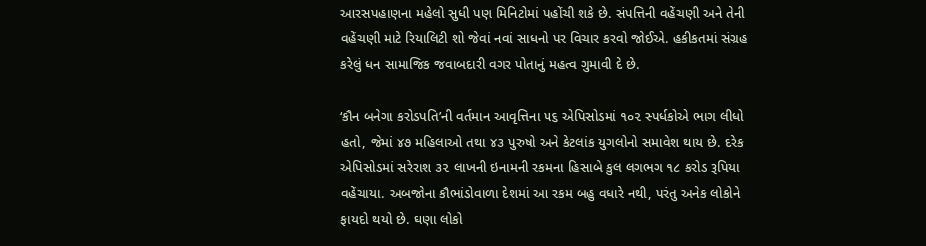આરસપહાણના મહેલો સુધી પણ મિનિટોમાં પહોંચી શકે છે. સંપત્તિની વહેંચણી અને તેની વહેંચણી માટે રિયાલિટી શો જેવાં નવાં સાધનો પર વિચાર કરવો જોઈએ. હકીકતમાં સંગ્રહ કરેલું ધન સામાજિક જવાબદારી વગર પોતાનું મહત્વ ગુમાવી દે છે.

‘કૌન બનેગા કરોડપતિ’ની વર્તમાન આવૃત્તિના ૫૬ એપિસોડમાં ૧૦૨ સ્પર્ધકોએ ભાગ લીધો હતો, જેમાં ૪૭ મહિલાઓ તથા ૪૩ પુરુષો અને કેટલાંક યુગલોનો સમાવેશ થાય છે. દરેક એપિસોડમાં સરેરાશ ૩૨ લાખની ઇનામની રકમના હિસાબે કુલ લગભગ ૧૮ કરોડ રૂપિયા વહેંચાયા. અબજોના કૌભાંડોવાળા દેશમાં આ રકમ બહુ વધારે નથી, પરંતુ અનેક લોકોને ફાયદો થયો છે. ઘણા લોકો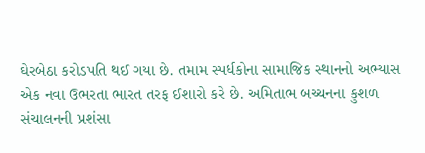ઘેરબેઠા કરોડપતિ થઈ ગયા છે. તમામ સ્પર્ધકોના સામાજિક સ્થાનનો અભ્યાસ એક નવા ઉભરતા ભારત તરફ ઈશારો કરે છે. અમિતાભ બચ્ચનના કુશળ સંચાલનની પ્રશંસા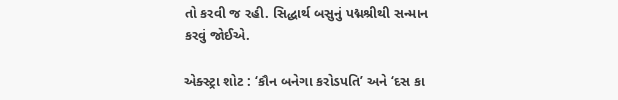તો કરવી જ રહી. સિદ્ધાર્થ બસુનું પદ્મશ્રીથી સન્માન કરવું જોઈએ.

એક્સ્ટ્રા શોટ : ‘કૌન બનેગા કરોડપતિ’ અને ‘દસ કા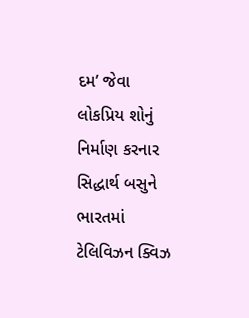દમ’ જેવા લોકપ્રિય શોનું નિર્માણ કરનાર સિદ્ધાર્થ બસુને ભારતમાં ટેલિવિઝન ક્વિઝ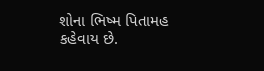શોના ભિષ્મ પિતામહ કહેવાય છે.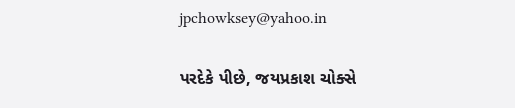jpchowksey@yahoo.in

પરદેકે પીછે, જયપ્રકાશ ચોક્સે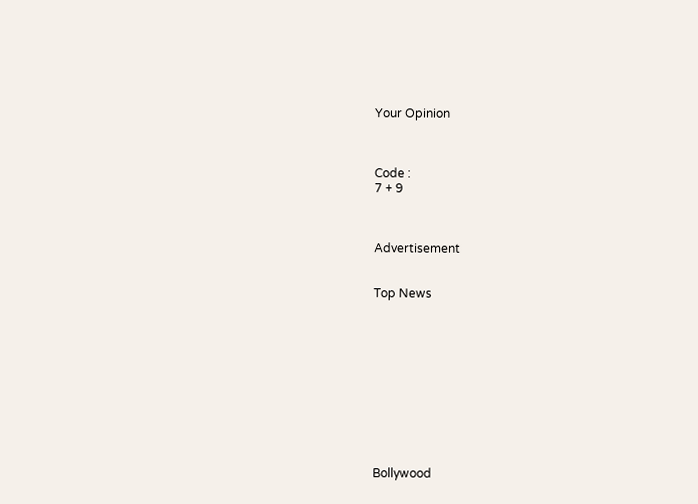Your Opinion



Code :
7 + 9



Advertisement


Top News











Bollywood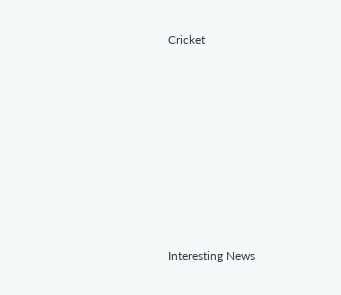Cricket











Interesting News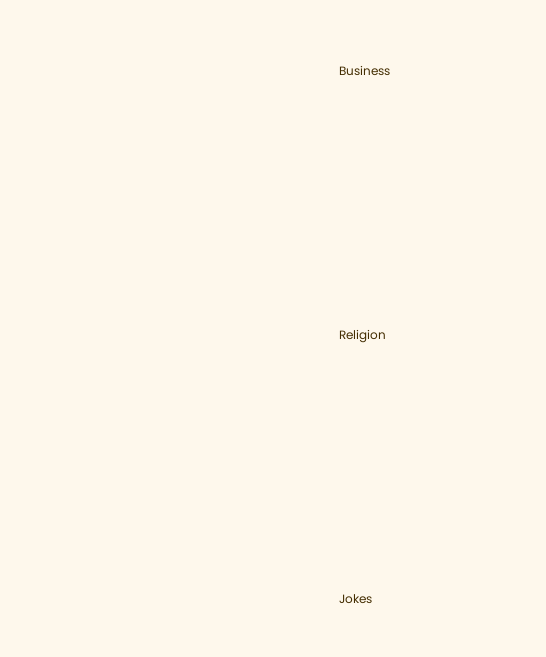Business











Religion











Jokes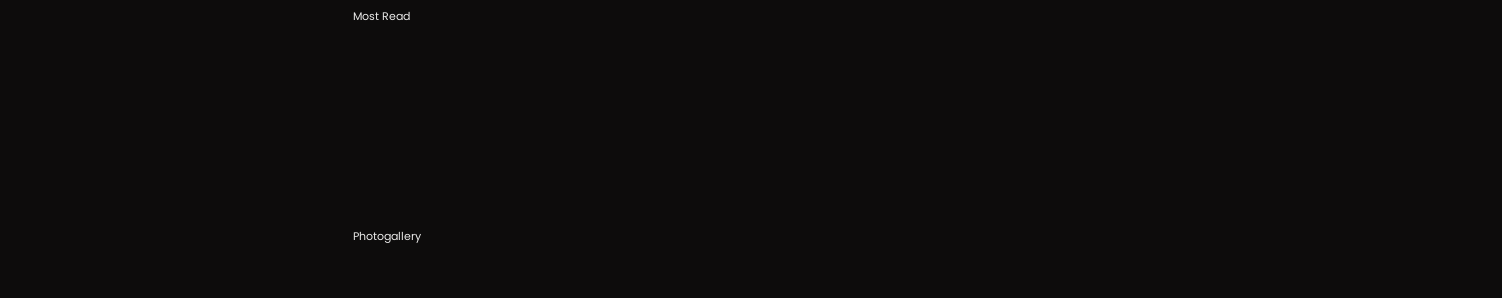Most Read











Photogallery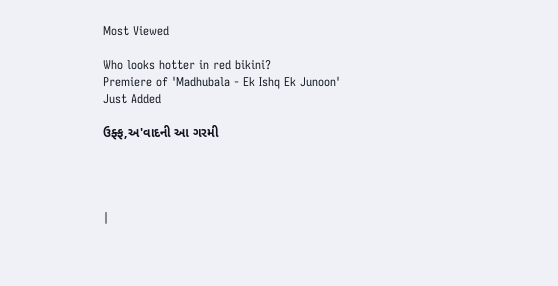Most Viewed

Who looks hotter in red bikini?
Premiere of 'Madhubala - Ek Ishq Ek Junoon'
Just Added

ઉફ્ફ,અ'વાદની આ ગરમી




|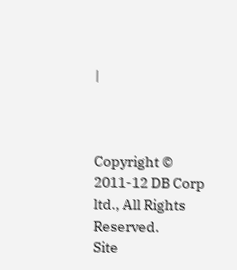|



Copyright © 2011-12 DB Corp ltd., All Rights Reserved.
Site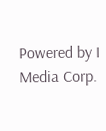Powered by I Media Corp.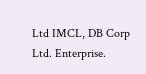Ltd IMCL, DB Corp Ltd. Enterprise.